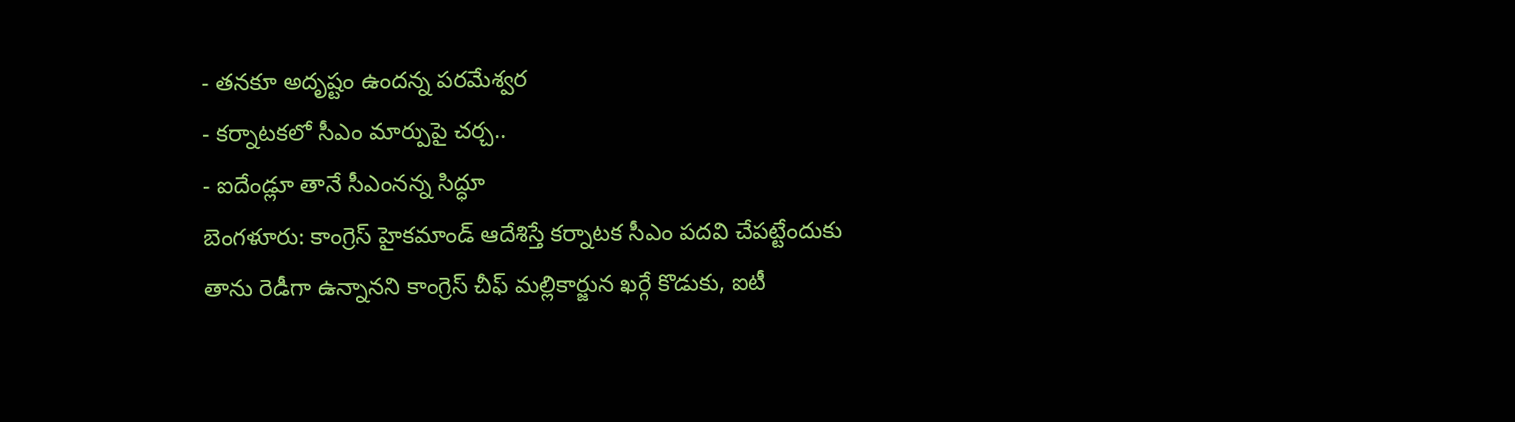- తనకూ అదృష్టం ఉందన్న పరమేశ్వర
- కర్నాటకలో సీఎం మార్పుపై చర్చ..
- ఐదేండ్లూ తానే సీఎంనన్న సిద్ధూ
బెంగళూరు: కాంగ్రెస్ హైకమాండ్ ఆదేశిస్తే కర్నాటక సీఎం పదవి చేపట్టేందుకు తాను రెడీగా ఉన్నానని కాంగ్రెస్ చీఫ్ మల్లికార్జున ఖర్గే కొడుకు, ఐటీ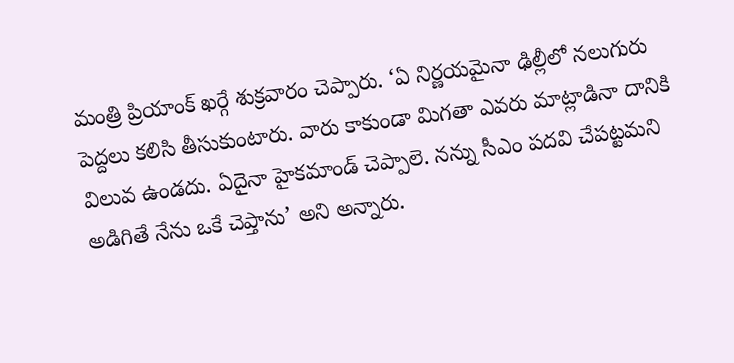మంత్రి ప్రియాంక్ ఖర్గే శుక్రవారం చెప్పారు. ‘ఏ నిర్ణయమైనా ఢిల్లీలో నలుగురు పెద్దలు కలిసి తీసుకుంటారు. వారు కాకుండా మిగతా ఎవరు మాట్లాడినా దానికి విలువ ఉండదు. ఏదైనా హైకమాండ్ చెప్పాలె. నన్ను సీఎం పదవి చేపట్టమని అడిగితే నేను ఒకే చెప్తాను’ అని అన్నారు.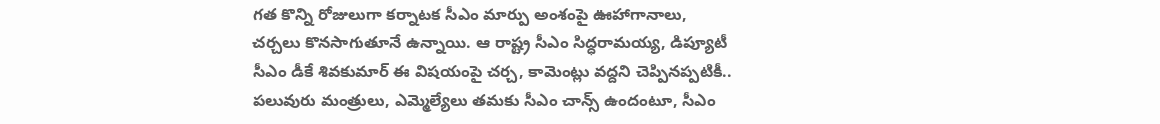గత కొన్ని రోజులుగా కర్నాటక సీఎం మార్పు అంశంపై ఊహాగానాలు, చర్చలు కొనసాగుతూనే ఉన్నాయి. ఆ రాష్ట్ర సీఎం సిద్ధరామయ్య, డిప్యూటీ సీఎం డీకే శివకుమార్ ఈ విషయంపై చర్చ, కామెంట్లు వద్దని చెప్పినప్పటికీ.. పలువురు మంత్రులు, ఎమ్మెల్యేలు తమకు సీఎం చాన్స్ ఉందంటూ, సీఎం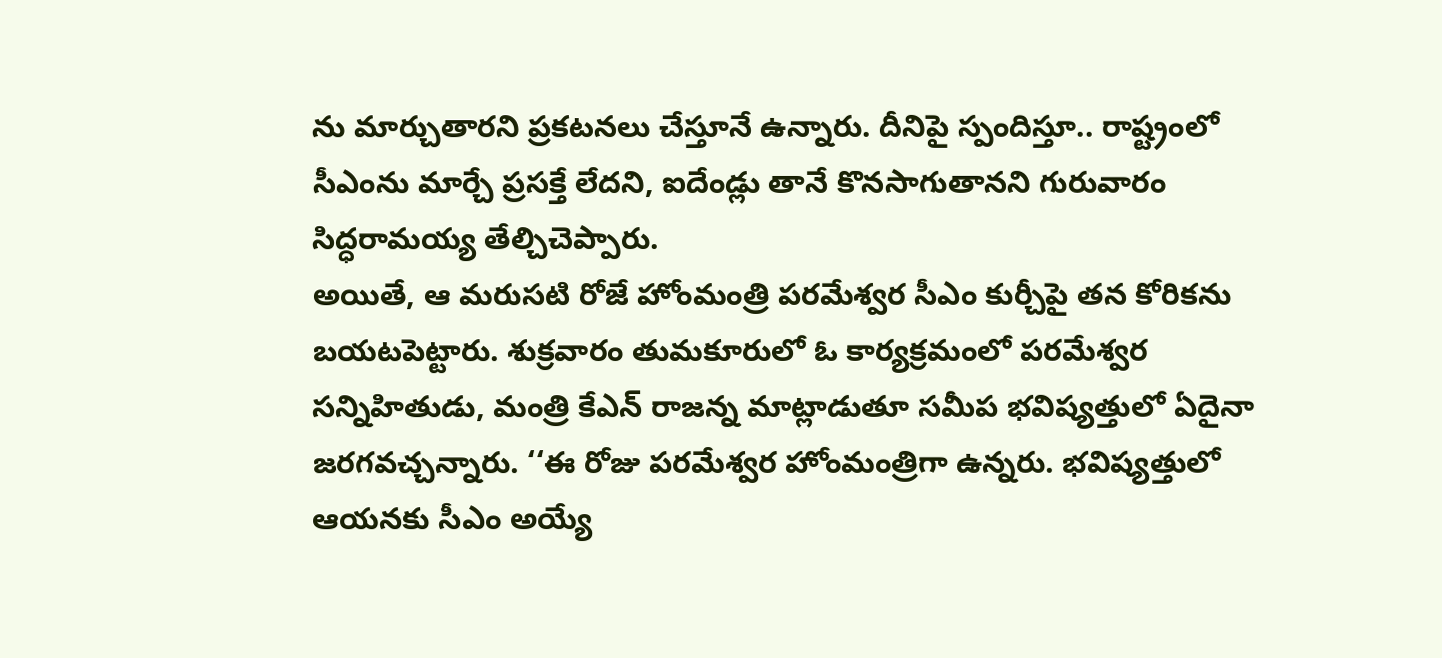ను మార్చుతారని ప్రకటనలు చేస్తూనే ఉన్నారు. దీనిపై స్పందిస్తూ.. రాష్ట్రంలో సీఎంను మార్చే ప్రసక్తే లేదని, ఐదేండ్లు తానే కొనసాగుతానని గురువారం సిద్ధరామయ్య తేల్చిచెప్పారు.
అయితే, ఆ మరుసటి రోజే హోంమంత్రి పరమేశ్వర సీఎం కుర్చీపై తన కోరికను బయటపెట్టారు. శుక్రవారం తుమకూరులో ఓ కార్యక్రమంలో పరమేశ్వర సన్నిహితుడు, మంత్రి కేఎన్ రాజన్న మాట్లాడుతూ సమీప భవిష్యత్తులో ఏదైనా జరగవచ్చన్నారు. ‘‘ఈ రోజు పరమేశ్వర హోంమంత్రిగా ఉన్నరు. భవిష్యత్తులో ఆయనకు సీఎం అయ్యే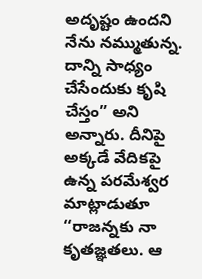అదృష్టం ఉందని నేను నమ్ముతున్న. దాన్ని సాధ్యం చేసేందుకు కృషి చేస్తం” అని అన్నారు. దీనిపై అక్కడే వేదికపై ఉన్న పరమేశ్వర మాట్లాడుతూ ‘‘రాజన్నకు నా కృతజ్ఞతలు. ఆ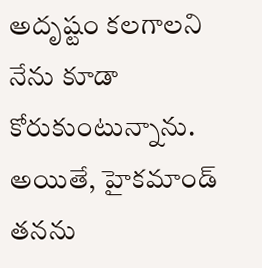అదృష్టం కలగాలని నేను కూడా కోరుకుంటున్నాను. అయితే, హైకమాండ్ తనను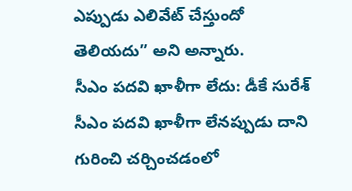ఎప్పుడు ఎలివేట్ చేస్తుందో తెలియదు” అని అన్నారు.
సీఎం పదవి ఖాళీగా లేదు: డీకే సురేశ్
సీఎం పదవి ఖాళీగా లేనప్పుడు దాని గురించి చర్చించడంలో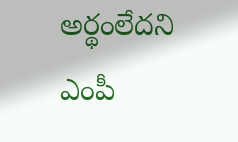అర్థంలేదని ఎంపీ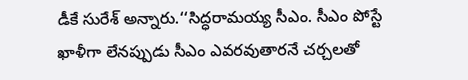డీకే సురేశ్ అన్నారు.‘‘సిద్ధరామయ్య సీఎం. సీఎం పోస్టే ఖాళీగా లేనప్పుడు సీఎం ఎవరవుతారనే చర్చలతో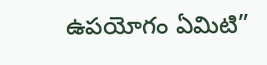ఉపయోగం ఏమిటి”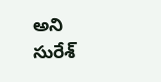అని సురేశ్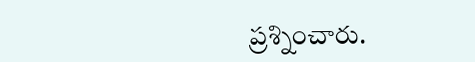ప్రశ్నించారు.